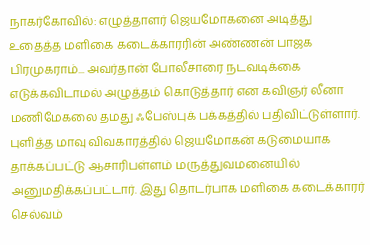நாகர்கோவில்: எழுத்தாளர் ஜெயமோகனை அடித்து உதைத்த மளிகை கடைக்காரரின் அண்ணன் பாஜக பிரமுகராம்... அவர்தான் போலீசாரை நடவடிக்கை எடுக்கவிடாமல் அழுத்தம் கொடுத்தார் என கவிஞர் லீனா மணிமேகலை தமது ஃபேஸ்புக் பக்கத்தில் பதிவிட்டுள்ளார். புளித்த மாவு விவகாரத்தில் ஜெயமோகன் கடுமையாக தாக்கப்பட்டு ஆசாரிபள்ளம் மருத்துவமனையில் அனுமதிக்கப்பட்டார். இது தொடர்பாக மளிகை கடைக்காரர் செல்வம்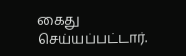கைது செய்யப்பட்டார்.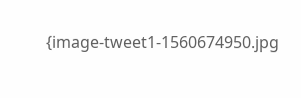{image-tweet1-1560674950.jpg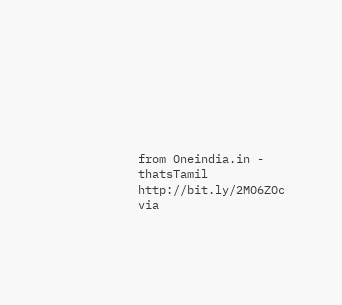from Oneindia.in - thatsTamil http://bit.ly/2MO6ZOc
via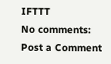IFTTT
No comments:
Post a Comment